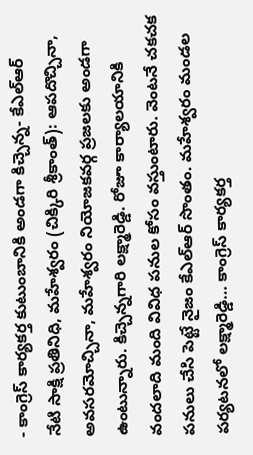- కాంగ్రెస్ కార్యకర్త కుటుంబానికి అండగా కిచ్చెన్న- కేఎల్ఆర్
నేటి సాక్షి ప్రతినిధి, మహేశ్వరం (చిక్కిరి శ్రీకాంత్): ఆపదొచ్చినా, అవసరమోచ్చినా, మహేశ్వరం నియోజకవర్గ ప్రజలకు అండగా ఉంటున్నారు. కిచ్చెన్నగారి లక్ష్మారెడ్డి. రోజూ కార్యాలయానికి వందలాది మంది వివిధ పనుల కోసం వస్తుంటారు. వెంటనే చకచక పనులు చేసి పెట్టే నైజం కేఎల్ఆర్ సొంతం. మహేశ్వరం మండల పర్యటనలో లక్ష్మారెడ్డి… కాంగ్రెస్ కార్యకర్త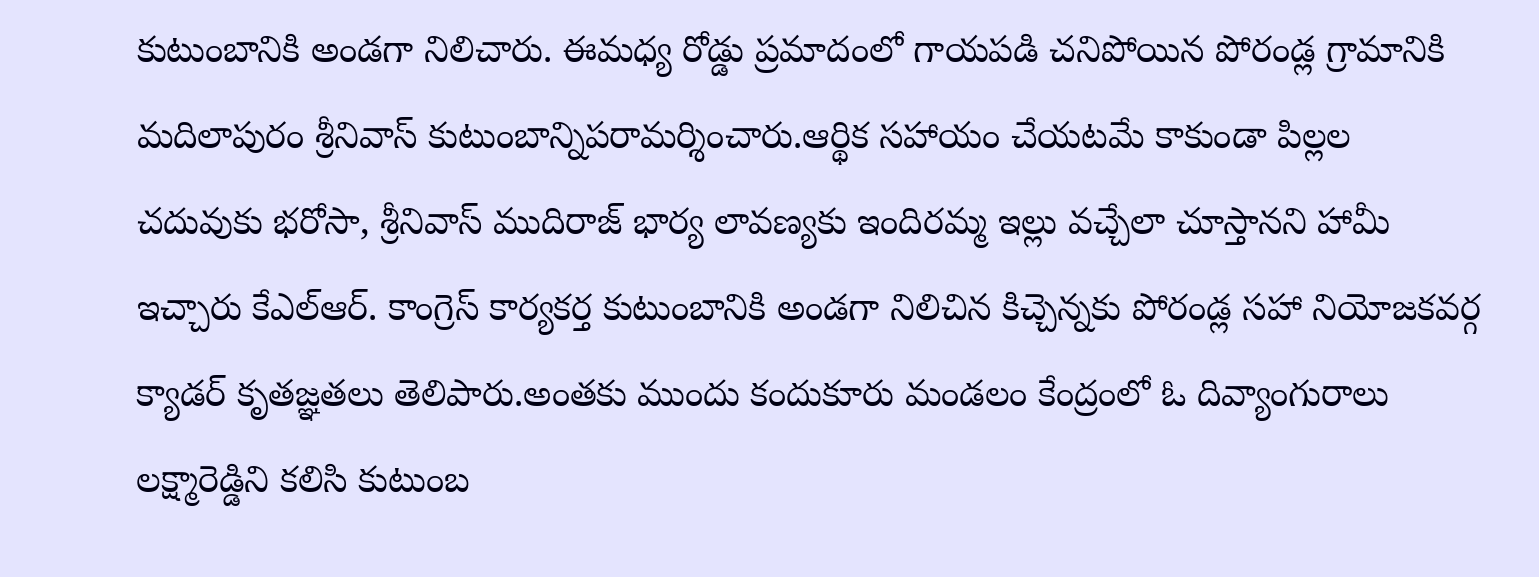కుటుంబానికి అండగా నిలిచారు. ఈమధ్య రోడ్డు ప్రమాదంలో గాయపడి చనిపోయిన పోరండ్ల గ్రామానికి మదిలాపురం శ్రీనివాస్ కుటుంబాన్నిపరామర్శించారు.ఆర్థిక సహాయం చేయటమే కాకుండా పిల్లల చదువుకు భరోసా, శ్రీనివాస్ ముదిరాజ్ భార్య లావణ్యకు ఇందిరమ్మ ఇల్లు వచ్చేలా చూస్తానని హామీ ఇచ్చారు కేఎల్ఆర్. కాంగ్రెస్ కార్యకర్త కుటుంబానికి అండగా నిలిచిన కిచ్చెన్నకు పోరండ్ల సహా నియోజకవర్గ క్యాడర్ కృతజ్ఞతలు తెలిపారు.అంతకు ముందు కందుకూరు మండలం కేంద్రంలో ఓ దివ్యాంగురాలు లక్ష్మారెడ్డిని కలిసి కుటుంబ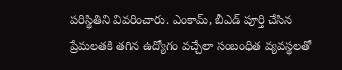పరిస్థితిని వివరించారు. ఎంకామ్, బీఎడ్ పూర్తి చేసిన ప్రేమలతకి తగిన ఉద్యోగం వచ్చేలా సంబంధిత వ్యవస్థలతో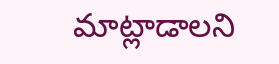మాట్లాడాలని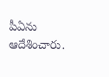పీఏను ఆదేశించారు.